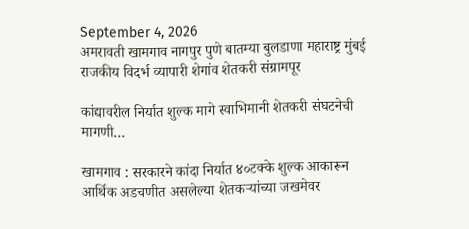September 4, 2026
अमरावती खामगाव नागपुर पुणे बातम्या बुलडाणा महाराष्ट्र मुंबई राजकीय विदर्भ व्यापारी शेगांव शेतकरी संग्रामपूर

कांद्यावरील निर्यात शुल्क मागे स्वाभिमानी शेतकरी संघटनेची मागणी…

खामगाव : सरकारने कांदा निर्यात ४०टक्के शुल्क आकारून आर्थिक अडचणीत असलेल्या शेतकऱ्यांच्या जखमेवर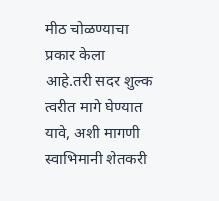मीठ चोळण्याचा प्रकार केला आहे.तरी सदर शुल्क त्वरीत मागे घेण्यात यावे, अशी मागणी स्वाभिमानी शेतकरी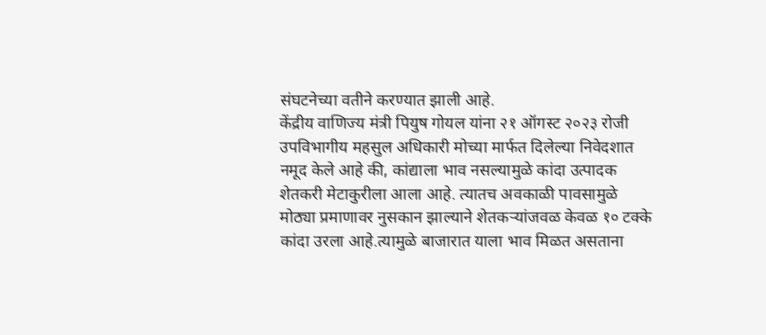संघटनेच्या वतीने करण्यात झाली आहे.
केंद्रीय वाणिज्य मंत्री पियुष गोयल यांना २१ ऑगस्ट २०२३ रोजी उपविभागीय महसुल अधिकारी मोच्या मार्फत दिलेल्या निवेदशात नमूद केले आहे की, कांद्याला भाव नसल्यामुळे कांदा उत्पादक शेतकरी मेटाकुरीला आला आहे. त्यातच अवकाळी पावसामुळे मोठ्या प्रमाणावर नुसकान झाल्याने शेतकऱ्यांजवळ केवळ १० टक्के कांदा उरला आहे.त्यामुळे बाजारात याला भाव मिळत असताना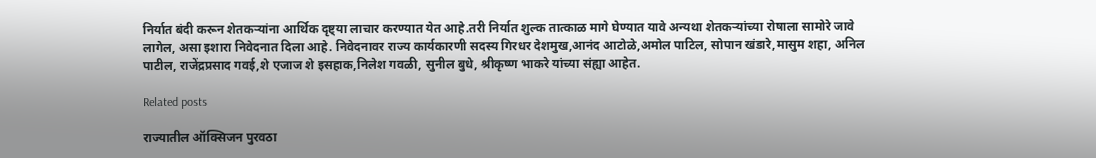निर्यात बंदी करून शेतकऱ्यांना आर्थिक दृष्ट्या लाचार करण्यात येत आहे.तरी निर्यात शुल्क तात्काळ मागे घेण्यात यावे अन्यथा शेतकऱ्यांच्या रोषाला सामोरे जावे लागेल, असा इशारा निवेदनात दिला आहे. निवेदनावर राज्य कार्यकारणी सदस्य गिरधर देशमुख,आनंद आटोळे,अमोल पाटिल, सोपान खंडारे,मासुम शहा, अनिल पाटील, राजेंद्रप्रसाद गवई,शे एजाज शे इसहाक,निलेश गवळी, सुनील बुधे, श्रीकृष्ण भाकरे यांच्या संह्या आहेत.

Related posts

राज्यातील ऑक्सिजन पुरवठा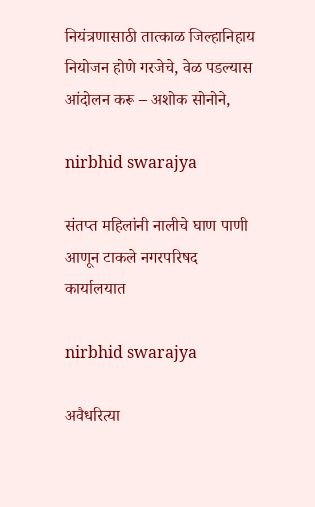नियंत्रणासाठी तात्काळ जिल्हानिहाय नियोजन होणे गरजेचे, वेळ पडल्यास आंदोलन करू – अशोक सोनोने,

nirbhid swarajya

संतप्त महिलांनी नालीचे घाण पाणी आणून टाकले नगरपरिषद कार्यालयात

nirbhid swarajya

अवैधरित्या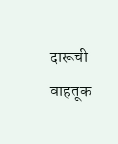दारूची वाहतूक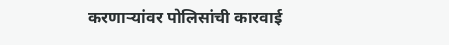करणाऱ्यांवर पोलिसांची कारवाई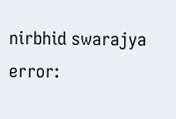nirbhid swarajya
error: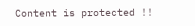Content is protected !!